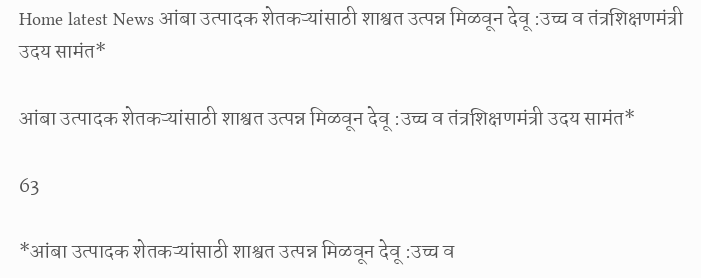Home latest News आंबा उत्पादक शेतकऱ्यांसाठी शाश्वत उत्पन्न मिळवून देवू :उच्च व तंत्रशिक्षणमंत्री उदय सामंत*

आंबा उत्पादक शेतकऱ्यांसाठी शाश्वत उत्पन्न मिळवून देवू :उच्च व तंत्रशिक्षणमंत्री उदय सामंत*

63

*आंबा उत्पादक शेतकऱ्यांसाठी शाश्वत उत्पन्न मिळवून देवू :उच्च व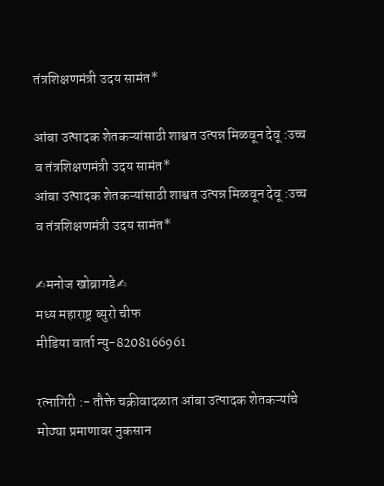तंत्रशिक्षणमंत्री उदय सामंत*

आंबा उत्पादक शेतकऱ्यांसाठी शाश्वत उत्पन्न मिळवून देवू :उच्च व तंत्रशिक्षणमंत्री उदय सामंत*
आंबा उत्पादक शेतकऱ्यांसाठी शाश्वत उत्पन्न मिळवून देवू :उच्च व तंत्रशिक्षणमंत्री उदय सामंत*

✍मनोज खोब्रागडे✍
मध्य महाराष्ट्र ब्युरो चीफ
मीडिया वार्ता न्यु-8208166961

रत्नागिरी :- तौक्ते चक्रीवादळात आंबा उत्पादक शेतकऱ्यांचे मोठ्या प्रमाणावर नुकसान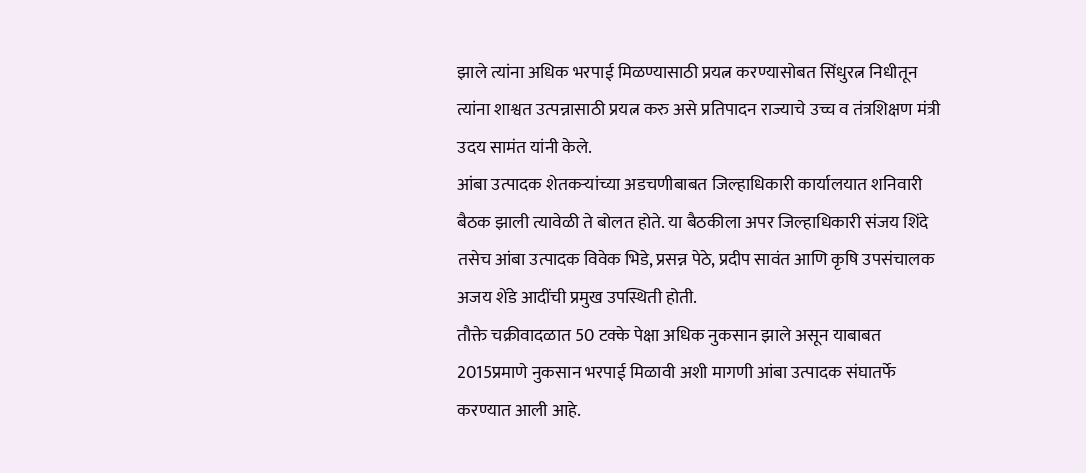झाले त्यांना अधिक भरपाई मिळण्यासाठी प्रयत्न करण्यासोबत सिंधुरत्न निधीतून त्यांना शाश्वत उत्पन्नासाठी प्रयत्न करु असे प्रतिपादन राज्याचे उच्च व तंत्रशिक्षण मंत्री उदय सामंत यांनी केले.
आंबा उत्पादक शेतकऱ्यांच्या अडचणीबाबत जिल्हाधिकारी कार्यालयात शनिवारी बैठक झाली त्यावेळी ते बोलत होते. या बैठकीला अपर जिल्हाधिकारी संजय शिंदे तसेच आंबा उत्पादक विवेक भिडे, प्रसन्न पेठे, प्रदीप सावंत आणि कृषि उपसंचालक अजय शेंडे आदींची प्रमुख उपस्थिती होती.
तौक्ते चक्रीवादळात 50 टक्के पेक्षा अधिक नुकसान झाले असून याबाबत 2015प्रमाणे नुकसान भरपाई मिळावी अशी मागणी आंबा उत्पादक संघातर्फे करण्यात आली आहे.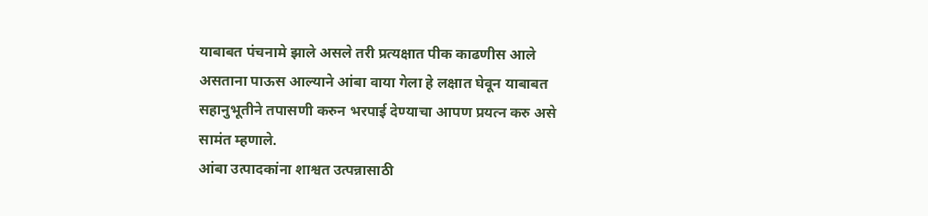याबाबत पंचनामे झाले असले तरी प्रत्यक्षात पीक काढणीस आले असताना पाऊस आल्याने आंबा वाया गेला हे लक्षात घेवून याबाबत सहानुभूतीने तपासणी करुन भरपाई देण्याचा आपण प्रयत्न करु असे सामंत म्हणाले.
आंबा उत्पादकांना शाश्वत उत्पन्नासाठी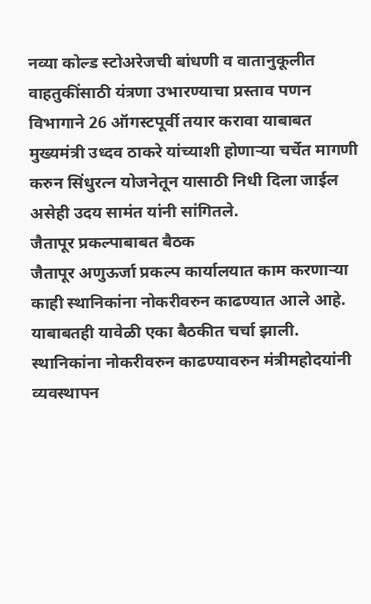नव्या कोल्ड स्टोअरेजची बांधणी व वातानुकूलीत वाहतुकींसाठी यंत्रणा उभारण्याचा प्रस्ताव पणन विभागाने 26 ऑगस्टपूर्वी तयार करावा याबाबत मुख्यमंत्री उध्दव ठाकरे यांच्याशी होणाऱ्या चर्चेत मागणी करुन सिंधुरत्न योजनेतून यासाठी निधी दिला जाईल असेही उदय सामंत यांनी सांगितले.
जैतापूर प्रकल्पाबाबत बैठक
जैतापूर अणुऊर्जा प्रकल्प कार्यालयात काम करणाऱ्या काही स्थानिकांना नोकरीवरुन काढण्यात आले आहे. याबाबतही यावेळी एका बैठकीत चर्चा झाली. स्थानिकांना नोकरीवरुन काढण्यावरुन मंत्रीमहोदयांनी व्यवस्थापन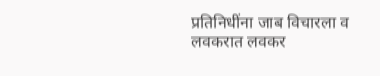प्रतिनिधींना जाब विचारला व लवकरात लवकर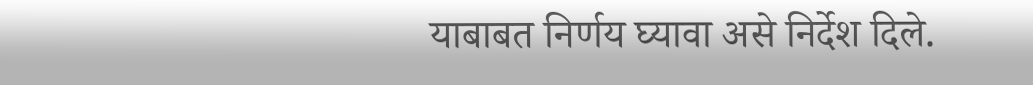याबाबत निर्णय घ्यावा असे निर्देश दिले.